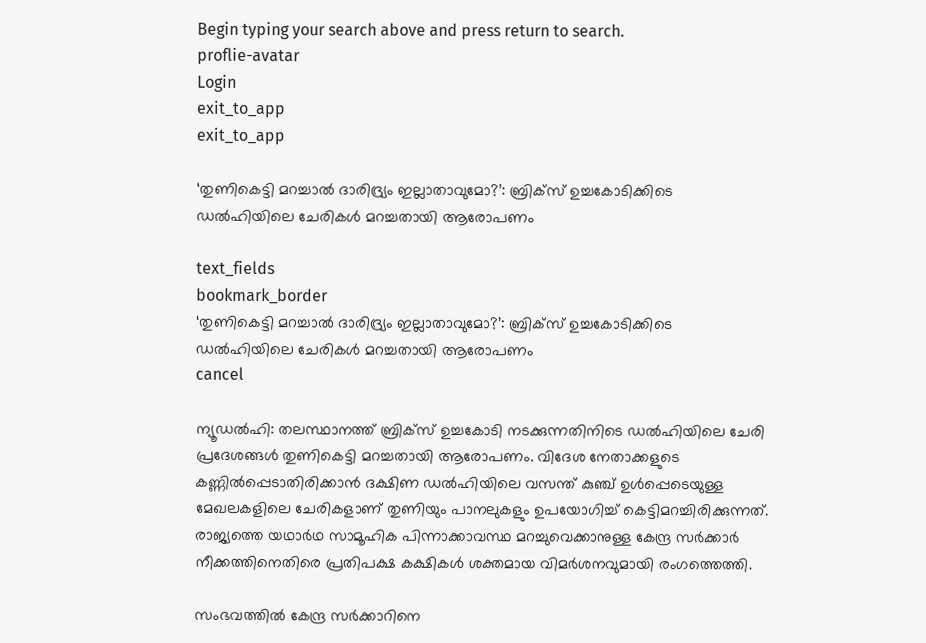Begin typing your search above and press return to search.
proflie-avatar
Login
exit_to_app
exit_to_app

‘തുണികെട്ടി മറച്ചാൽ ദാരിദ്ര്യം ഇല്ലാതാവുമോ?’: ബ്രിക്സ് ഉച്ചകോടിക്കിടെ ഡൽഹിയിലെ ചേരികൾ മറച്ചതായി ആരോപണം

text_fields
bookmark_border
‘തുണികെട്ടി മറച്ചാൽ ദാരിദ്ര്യം ഇല്ലാതാവുമോ?’: ബ്രിക്സ് ഉച്ചകോടിക്കിടെ ഡൽഹിയിലെ ചേരികൾ മറച്ചതായി ആരോപണം
cancel

ന്യൂഡൽഹി: തലസ്ഥാനത്ത് ബ്രിക്സ് ഉച്ചകോടി നടക്കുന്നതിനിടെ ഡൽഹിയിലെ ചേരി പ്രദേശങ്ങൾ തുണികെട്ടി മറച്ചതായി ആരോപണം. വിദേശ നേതാക്കളുടെ കണ്ണിൽപ്പെടാതിരിക്കാൻ ദക്ഷിണ ഡൽഹിയിലെ വസന്ത് കുഞ്ച് ഉൾപ്പെടെയുള്ള മേഖലകളിലെ ചേരികളാണ് തുണിയും പാനലുകളും ഉപയോഗിച്ച് കെട്ടിമറച്ചിരിക്കുന്നത്. രാജ്യത്തെ യഥാർഥ സാമൂഹിക പിന്നാക്കാവസ്ഥ മറച്ചുവെക്കാനുള്ള കേന്ദ്ര സർക്കാർ നീക്കത്തിനെതിരെ പ്രതിപക്ഷ കക്ഷികൾ ശക്തമായ വിമർശനവുമായി രംഗത്തെത്തി.

സംഭവത്തിൽ കേന്ദ്ര സർക്കാറിനെ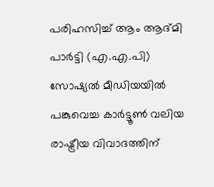പരിഹസിച്ച് ആം ആദ്മി പാർട്ടി (എ.എ.പി) സോഷ്യൽ മീഡിയയിൽ പങ്കുവെച്ച കാർട്ടൂൺ വലിയ രാഷ്ട്രീയ വിവാദത്തിന്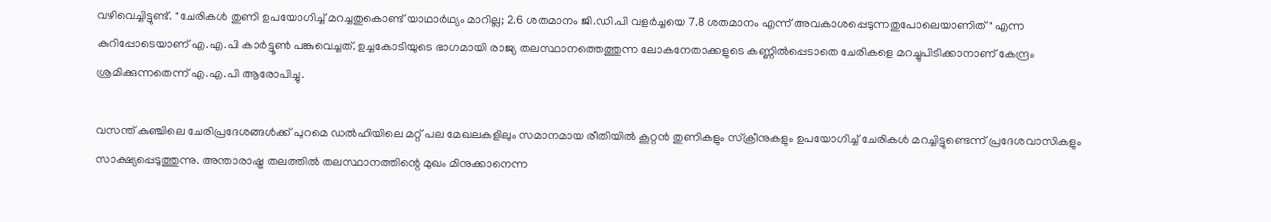വഴിവെച്ചിട്ടുണ്ട്. "ചേരികൾ തുണി ഉപയോഗിച്ച് മറച്ചതുകൊണ്ട് യാഥാർഥ്യം മാറില്ല; 2.6 ശതമാനം ജി.ഡി.പി വളർച്ചയെ 7.8 ശതമാനം എന്ന് അവകാശപ്പെടുന്നതുപോലെയാണിത്" എന്ന കുറിപ്പോടെയാണ് എ.എ.പി കാർട്ടൂൺ പങ്കുവെച്ചത്. ഉച്ചകോടിയുടെ ഭാഗമായി രാജ്യ തലസ്ഥാനത്തെത്തുന്ന ലോകനേതാക്കളുടെ കണ്ണിൽപ്പെടാതെ ചേരികളെ മറച്ചുപിടിക്കാനാണ് കേന്ദ്രം ശ്രമിക്കുന്നതെന്ന് എ.എ.പി ആരോപിച്ചു.

വസന്ത് കുഞ്ചിലെ ചേരിപ്രദേശങ്ങൾക്ക് പുറമെ ഡൽഹിയിലെ മറ്റ് പല മേഖലകളിലും സമാനമായ രീതിയിൽ കൂറ്റൻ തുണികളും സ്ക്രീനുകളും ഉപയോഗിച്ച് ചേരികൾ മറച്ചിട്ടുണ്ടെന്ന് പ്രദേശവാസികളും സാക്ഷ്യപ്പെടുത്തുന്നു. അന്താരാഷ്ട്ര തലത്തിൽ തലസ്ഥാനത്തിന്റെ മുഖം മിനുക്കാനെന്ന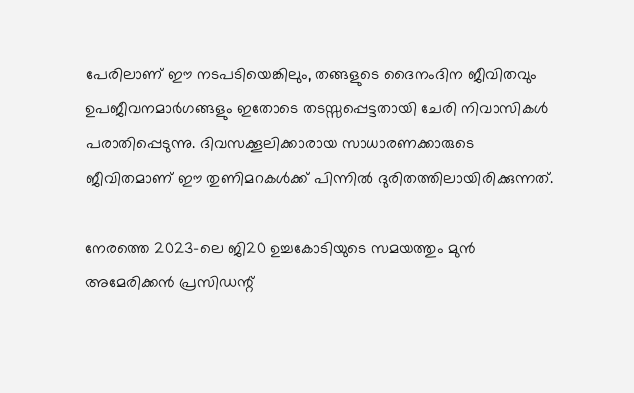പേരിലാണ് ഈ നടപടിയെങ്കിലും, തങ്ങളുടെ ദൈനംദിന ജീവിതവും ഉപജീവനമാർഗങ്ങളും ഇതോടെ തടസ്സപ്പെട്ടതായി ചേരി നിവാസികൾ പരാതിപ്പെടുന്നു. ദിവസക്കൂലിക്കാരായ സാധാരണക്കാരുടെ ജീവിതമാണ് ഈ തുണിമറകൾക്ക് പിന്നിൽ ദുരിതത്തിലായിരിക്കുന്നത്.

നേരത്തെ 2023-ലെ ജി20 ഉച്ചകോടിയുടെ സമയത്തും മുൻ അമേരിക്കൻ പ്രസിഡന്റ്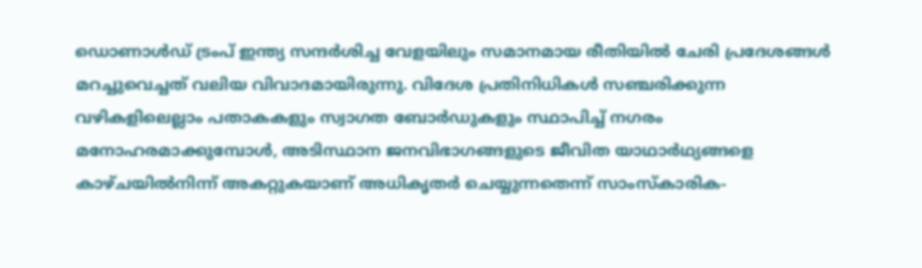ഡൊണാൾഡ് ട്രംപ് ഇന്ത്യ സന്ദർശിച്ച വേളയിലും സമാനമായ രീതിയിൽ ചേരി പ്രദേശങ്ങൾ മറച്ചുവെച്ചത് വലിയ വിവാദമായിരുന്നു. വിദേശ പ്രതിനിധികൾ സഞ്ചരിക്കുന്ന വഴികളിലെല്ലാം പതാകകളും സ്വാഗത ബോർഡുകളും സ്ഥാപിച്ച് നഗരം മനോഹരമാക്കുമ്പോൾ, അടിസ്ഥാന ജനവിഭാഗങ്ങളുടെ ജീവിത യാഥാർഥ്യങ്ങളെ കാഴ്ചയിൽനിന്ന് അകറ്റുകയാണ് അധികൃതർ ചെയ്യുന്നതെന്ന് സാംസ്കാരിക-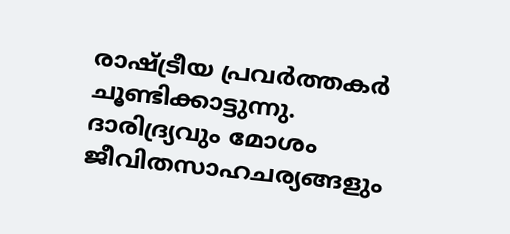രാഷ്ട്രീയ പ്രവർത്തകർ ചൂണ്ടിക്കാട്ടുന്നു. ദാരിദ്ര്യവും മോശം ജീവിതസാഹചര്യങ്ങളും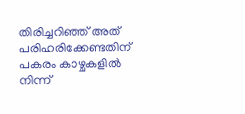തിരിച്ചറിഞ്ഞ് അത് പരിഹരിക്കേണ്ടതിന് പകരം കാഴ്ചകളിൽ നിന്ന്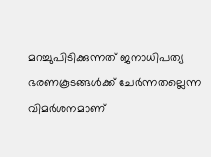മറച്ചുപിടിക്കുന്നത് ജനാധിപത്യ ഭരണകൂടങ്ങൾക്ക് ചേർന്നതല്ലെന്ന വിമർശനമാണ്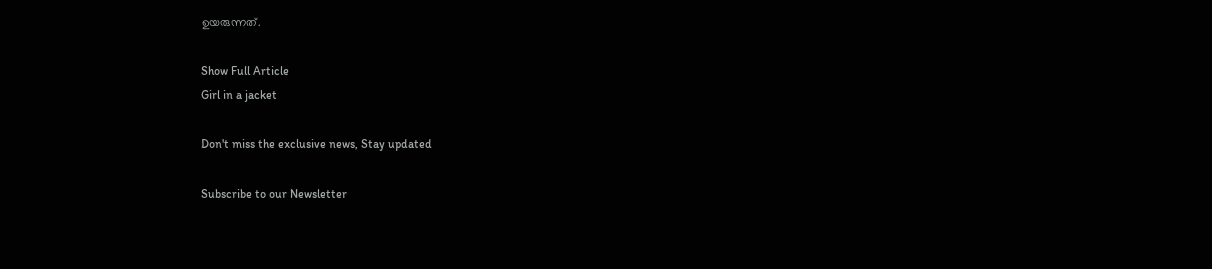ഉയരുന്നത്.

Show Full Article
Girl in a jacket

Don't miss the exclusive news, Stay updated

Subscribe to our Newsletter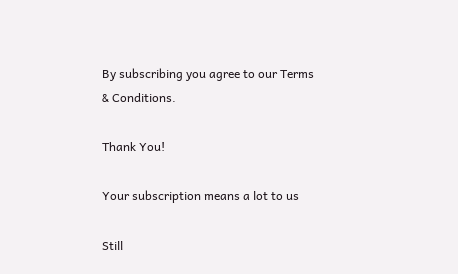By subscribing you agree to our Terms & Conditions.

Thank You!

Your subscription means a lot to us

Still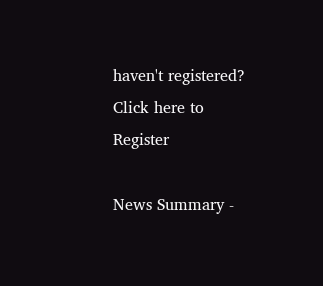haven't registered? Click here to Register

News Summary -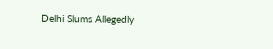Delhi Slums Allegedly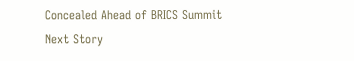Concealed Ahead of BRICS Summit
Next Story